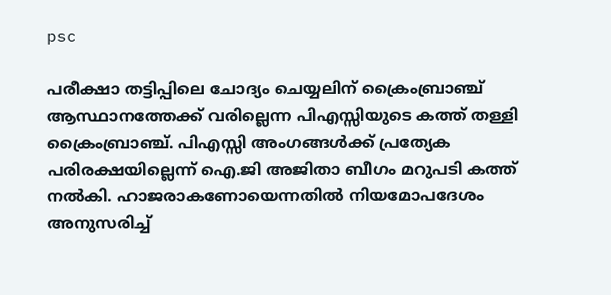psc

പരീക്ഷാ തട്ടിപ്പിലെ ചോദ്യം ചെയ്യലിന് ക്രൈംബ്രാഞ്ച് ആസ്ഥാനത്തേക്ക് വരില്ലെന്ന പിഎസ്സിയുടെ കത്ത് തള്ളി ക്രൈംബ്രാ‍ഞ്ച്. പിഎസ്സി അംഗങ്ങള്‍ക്ക് പ്രത്യേക പരിരക്ഷയില്ലെന്ന് ഐ.ജി അജിതാ ബീഗം മറുപടി കത്ത് നല്‍കി. ഹാജരാകണോയെന്നതില്‍ നിയമോപദേശം അനുസരിച്ച്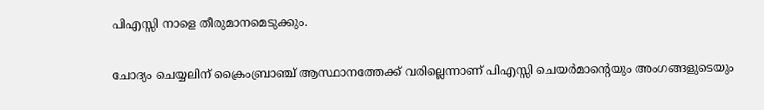പിഎസ്സി നാളെ തീരുമാനമെടുക്കും.

ചോദ്യം ചെയ്യലിന് ക്രൈംബ്രാഞ്ച് ആസ്ഥാനത്തേക്ക് വരില്ലെന്നാണ് പിഎസ്സി ചെയര്‍മാന്‍റെയും അംഗങ്ങളുടെയും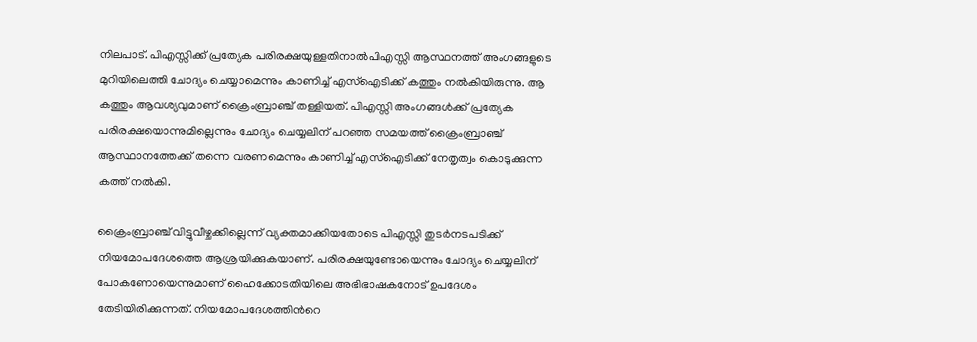നിലപാട്. പിഎസ്സിക്ക് പ്രത്യേക പരിരക്ഷയുള്ളതിനാല്‍പിഎസ്സി ആസ്ഥനത്ത് അംഗങ്ങളുടെ മുറിയിലെത്തി ചോദ്യം ചെയ്യാമെന്നും കാണിച്ച് എസ്ഐടിക്ക് കത്തും നല്‍കിയിരുന്നു. ആ കത്തും ആവശ്യവുമാണ് ക്രൈംബ്രാഞ്ച് തള്ളിയത്. പിഎസ്സി അംഗങ്ങള്‍ക്ക് പ്രത്യേക പരിരക്ഷയൊന്നുമില്ലെന്നും ചോദ്യം ചെയ്യലിന് പറഞ്ഞ സമയത്ത് ക്രൈംബ്രാഞ്ച് ആസ്ഥാനത്തേക്ക് തന്നെ വരണമെന്നും കാണിച്ച് എസ്ഐടിക്ക് നേതൃത്വം കൊടുക്കുന്ന കത്ത് നല്‍കി.

ക്രൈംബ്രാഞ്ച് വിട്ടുവീഴ്ചക്കില്ലെന്ന് വ്യക്തമാക്കിയതോടെ പിഎസ്സി തുടര്‍നടപടിക്ക് നിയമോപദേശത്തെ ആശ്രയിക്കുകയാണ്. പരിരക്ഷയുണ്ടോയെന്നും ചോദ്യം ചെയ്യലിന് പോകണോയെന്നുമാണ് ഹൈക്കോടതിയിലെ അഭിഭാഷകനോട് ഉപദേശം തേടിയിരിക്കുന്നത്. നിയമോപദേശത്തിന്‍റെ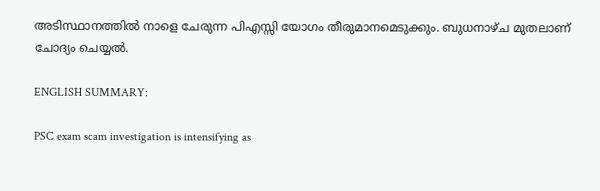അടിസ്ഥാനത്തില്‍ നാളെ ചേരുന്ന പിഎസ്സി യോഗം തീരുമാനമെടുക്കും. ബുധനാഴ്ച മുതലാണ് ചോദ്യം ചെയ്യല്‍.

ENGLISH SUMMARY:

PSC exam scam investigation is intensifying as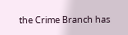the Crime Branch has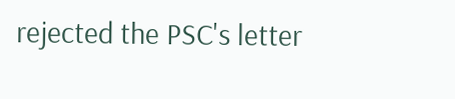rejected the PSC's letter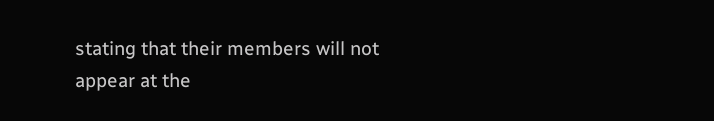stating that their members will not appear at the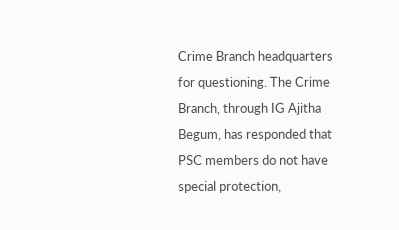Crime Branch headquarters for questioning. The Crime Branch, through IG Ajitha Begum, has responded that PSC members do not have special protection,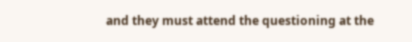and they must attend the questioning at the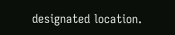designated location.